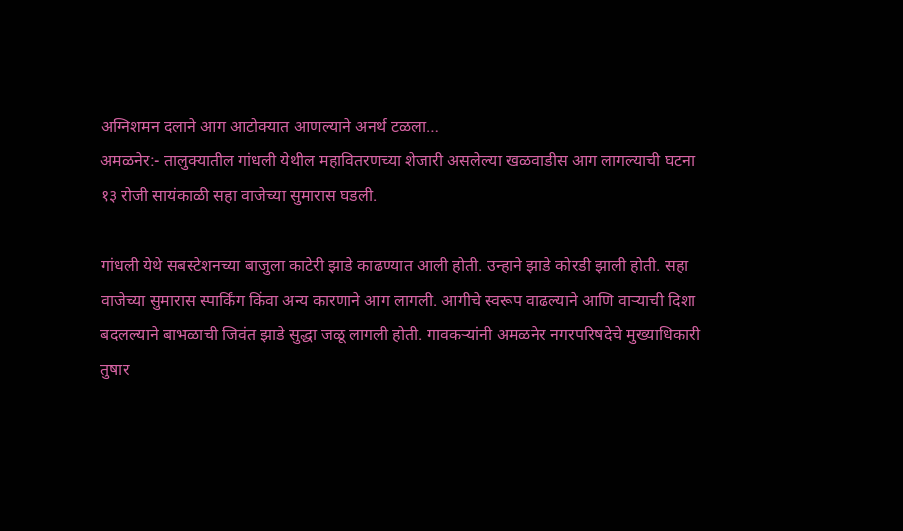अग्निशमन दलाने आग आटोक्यात आणल्याने अनर्थ टळला…
अमळनेर:- तालुक्यातील गांधली येथील महावितरणच्या शेजारी असलेल्या खळवाडीस आग लागल्याची घटना १३ रोजी सायंकाळी सहा वाजेच्या सुमारास घडली.

गांधली येथे सबस्टेशनच्या बाजुला काटेरी झाडे काढण्यात आली होती. उन्हाने झाडे कोरडी झाली होती. सहा वाजेच्या सुमारास स्पार्किंग किंवा अन्य कारणाने आग लागली. आगीचे स्वरूप वाढल्याने आणि वाऱ्याची दिशा बदलल्याने बाभळाची जिवंत झाडे सुद्धा जळू लागली होती. गावकऱ्यांनी अमळनेर नगरपरिषदेचे मुख्याधिकारी तुषार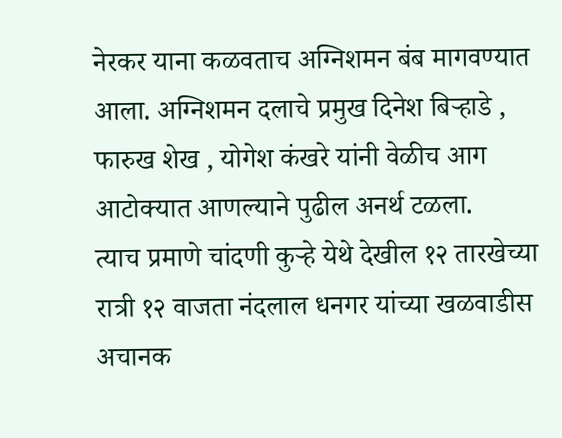नेरकर याना कळवताच अग्निशमन बंब मागवण्यात आला. अग्निशमन दलाचे प्रमुख दिनेश बिऱ्हाडे , फारुख शेख , योगेश कंखरे यांनी वेळीच आग आटोक्यात आणल्याने पुढील अनर्थ टळला.
त्याच प्रमाणे चांदणी कुऱ्हे येथे देखील १२ तारखेच्या रात्री १२ वाजता नंदलाल धनगर यांच्या खळवाडीस अचानक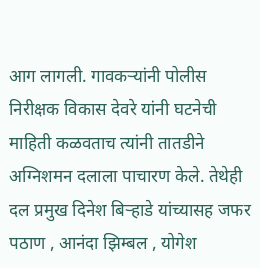आग लागली. गावकऱ्यांनी पोलीस निरीक्षक विकास देवरे यांनी घटनेची माहिती कळवताच त्यांनी तातडीने अग्निशमन दलाला पाचारण केले. तेथेही दल प्रमुख दिनेश बिऱ्हाडे यांच्यासह जफर पठाण , आनंदा झिम्बल , योगेश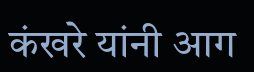कंखरे यांनी आग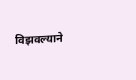विझवल्याने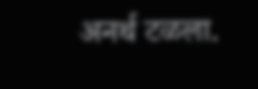अनर्थ टळला.